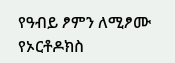የዓብይ ፆምን ለሚፆሙ የኦርቶዶክስ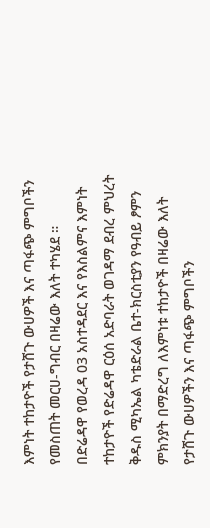እምነት ተከታዮች የታሸጉ ውሀዎች እና ጣፋጭ ምግቦችን የመስጠት መርሀ-ግብር በዛሬው እለት ተካሄደ ።
በድሬዳዋ የወረዳ 03 አስተዳደር እና የእስልምና እምነት ተከታዮች የድሬዳዋ ርዕሰ አድባራት ወገዳማ ደብረ ምህረት ቅዱስ ሚካኤል ካቴድራል ቤተ-ክርስቲያን የዓብይ ፆምን ምክንያት በማድረግ ለእምነቱ ተከታዮች በዛሬው እለት የታሸጉ ውሀዎችን እና ጣፋጭ ምግቦችን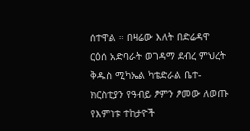ሰተዋል ። በዛሬው እለት በድሬዳዋ ርዕሰ አድባራት ወገዳማ ደብረ ምህረት ቅዱስ ሚካኤል ካቴድራል ቤተ-ክርስቲያን የዓብይ ፆምን ፆመው ለወጡ የእምነቱ ተከታዮች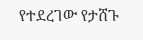የተደረገው የታሸጉ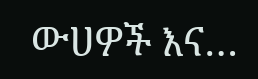ውሀዎች እና…